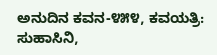ಅನುದಿನ ಕವನ-೪೫೪, ಕವಯತ್ರಿ: ಸುಹಾಸಿನಿ,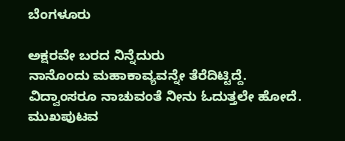ಬೆಂಗಳೂರು

ಅಕ್ಷರವೇ ಬರದ ನಿನ್ನೆದುರು
ನಾನೊಂದು ಮಹಾಕಾವ್ಯವನ್ನೇ ತೆರೆದಿಟ್ಟಿದ್ದೆ.
ವಿದ್ವಾಂಸರೂ ನಾಚುವಂತೆ ನೀನು ಓದುತ್ತಲೇ ಹೋದೆ.
ಮುಖಪುಟವ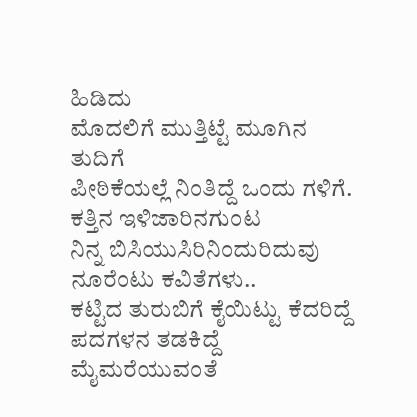ಹಿಡಿದು
ಮೊದಲಿಗೆ ಮುತ್ತಿಟ್ಟೆ ಮೂಗಿನ ತುದಿಗೆ
ಪೀಠಿಕೆಯಲ್ಲೆ ನಿಂತಿದ್ದೆ ಒಂದು ಗಳಿಗೆ.
ಕತ್ತಿನ ಇಳಿಜಾರಿನಗುಂಟ
ನಿನ್ನ ಬಿಸಿಯುಸಿರಿನಿಂದುರಿದುವು ನೂರೆಂಟು ಕವಿತೆಗಳು..
ಕಟ್ಟಿದ ತುರುಬಿಗೆ ಕೈಯಿಟ್ಟು ಕೆದರಿದ್ದೆ
ಪದಗಳನ ತಡಕಿದ್ದೆ ಮೈಮರೆಯುವಂತೆ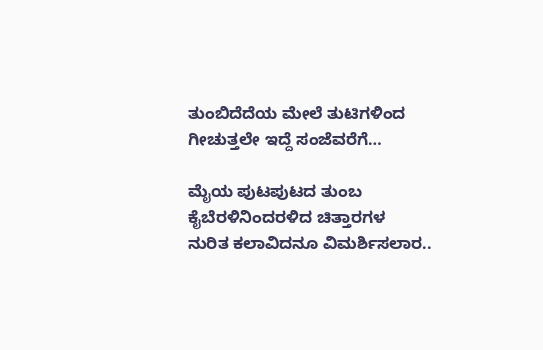ತುಂಬಿದೆದೆಯ ಮೇಲೆ ತುಟಿಗಳಿಂದ
ಗೀಚುತ್ತಲೇ ಇದ್ದೆ ಸಂಜೆವರೆಗೆ…

ಮೈಯ ಪುಟಪುಟದ ತುಂಬ
ಕೈಬೆರಳಿನಿಂದರಳಿದ ಚಿತ್ತಾರಗಳ
ನುರಿತ ಕಲಾವಿದನೂ ವಿಮರ್ಶಿಸಲಾರ..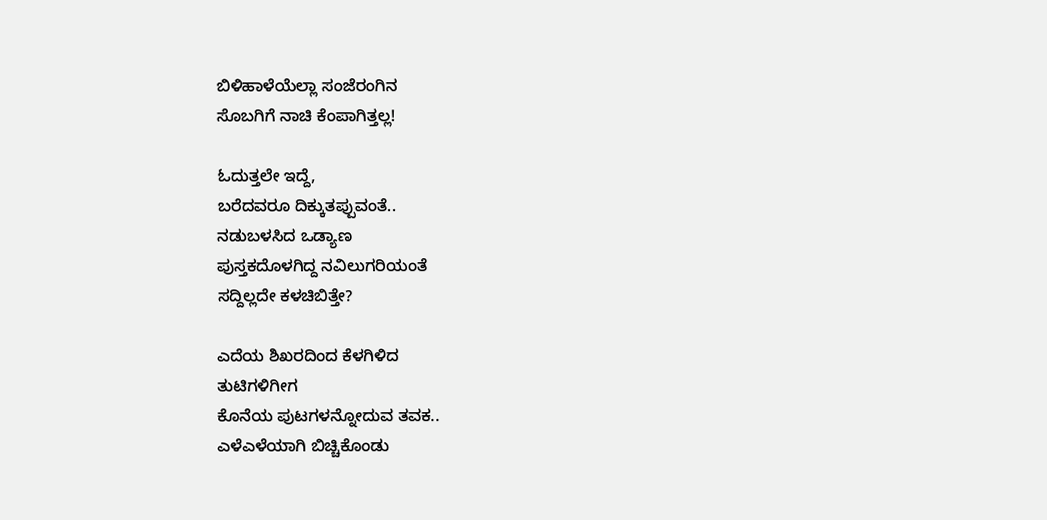ಬಿಳಿಹಾಳೆಯೆಲ್ಲಾ ಸಂಜೆರಂಗಿನ
ಸೊಬಗಿಗೆ ನಾಚಿ ಕೆಂಪಾಗಿತ್ತಲ್ಲ!

ಓದುತ್ತಲೇ ಇದ್ದೆ,
ಬರೆದವರೂ ದಿಕ್ಕುತಪ್ಪುವಂತೆ..
ನಡುಬಳಸಿದ ಒಡ್ಯಾಣ
ಪುಸ್ತಕದೊಳಗಿದ್ದ ನವಿಲುಗರಿಯಂತೆ
ಸದ್ದಿಲ್ಲದೇ ಕಳಚಿಬಿತ್ತೇ?

ಎದೆಯ ಶಿಖರದಿಂದ ಕೆಳಗಿಳಿದ
ತುಟಿಗಳಿಗೀಗ
ಕೊನೆಯ ಪುಟಗಳನ್ನೋದುವ ತವಕ..
ಎಳೆಎಳೆಯಾಗಿ ಬಿಚ್ಚಿಕೊಂಡು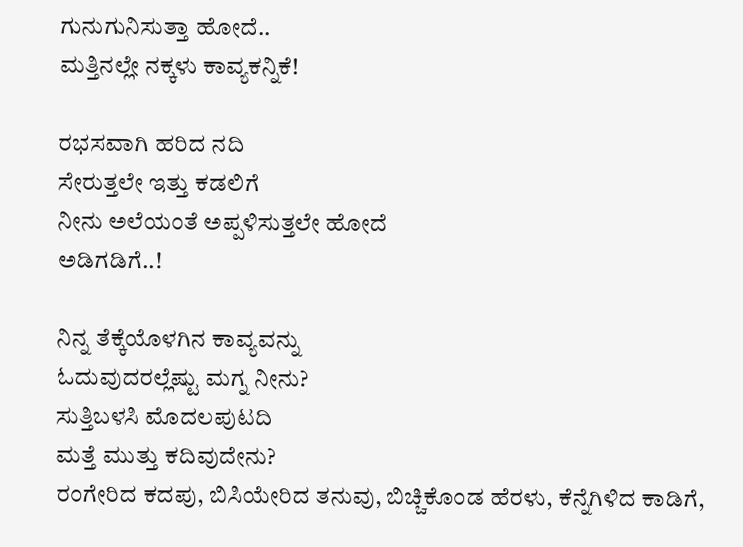ಗುನುಗುನಿಸುತ್ತಾ ಹೋದೆ..
ಮತ್ತಿನಲ್ಲೇ ನಕ್ಕಳು ಕಾವ್ಯಕನ್ನಿಕೆ!

ರಭಸವಾಗಿ ಹರಿದ ನದಿ
ಸೇರುತ್ತಲೇ ಇತ್ತು ಕಡಲಿಗೆ
ನೀನು ಅಲೆಯಂತೆ ಅಪ್ಪಳಿಸುತ್ತಲೇ ಹೋದೆ
ಅಡಿಗಡಿಗೆ..!

ನಿನ್ನ ತೆಕ್ಕೆಯೊಳಗಿನ ಕಾವ್ಯವನ್ನು
ಓದುವುದರಲ್ಲೆಷ್ಟು ಮಗ್ನ ನೀನು?
ಸುತ್ತಿಬಳಸಿ ಮೊದಲಪುಟದಿ
ಮತ್ತೆ ಮುತ್ತು ಕದಿವುದೇನು?
ರಂಗೇರಿದ ಕದಪು, ಬಿಸಿಯೇರಿದ ತನುವು, ಬಿಚ್ಚಿಕೊಂಡ ಹೆರಳು, ಕೆನ್ನೆಗಿಳಿದ ಕಾಡಿಗೆ,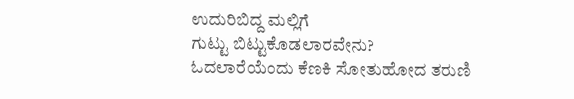ಉದುರಿಬಿದ್ದ ಮಲ್ಲಿಗೆ
ಗುಟ್ಟು ಬಿಟ್ಟುಕೊಡಲಾರವೇನು?
ಓದಲಾರೆಯೆಂದು ಕೆಣಕಿ ಸೋತುಹೋದ ತರುಣಿ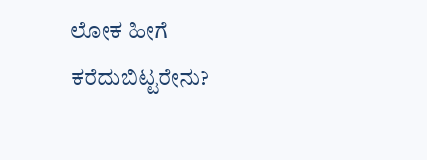ಲೋಕ ಹೀಗೆ ಕರೆದುಬಿಟ್ಟರೇನು?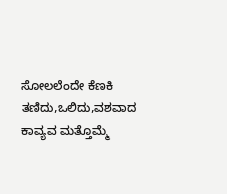ಸೋಲಲೆಂದೇ ಕೆಣಕಿ
ತಣಿದು,ಒಲಿದು,ವಶವಾದ ಕಾವ್ಯವ ಮತ್ತೊಮ್ಮೆ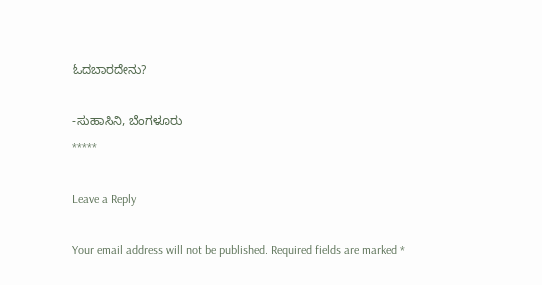ಓದಬಾರದೇನು?

-ಸುಹಾಸಿನಿ, ಬೆಂಗಳೂರು
*****

Leave a Reply

Your email address will not be published. Required fields are marked *